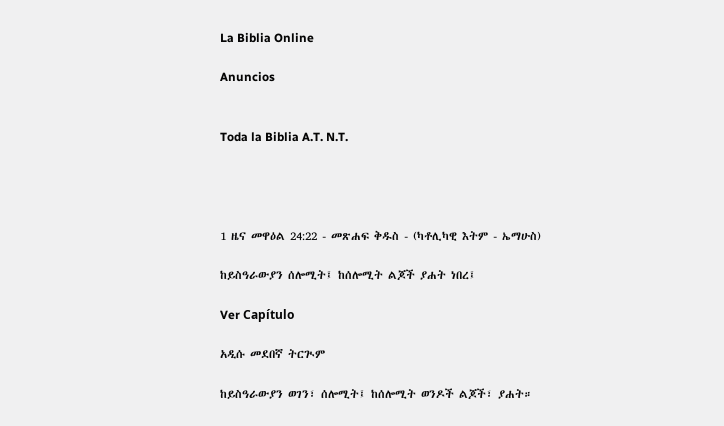La Biblia Online

Anuncios


Toda la Biblia A.T. N.T.




1 ዜና መዋዕል 24:22 - መጽሐፍ ቅዱስ - (ካቶሊካዊ እትም - ኤማሁስ)

ከይስዓራውያን ሰሎሚት፤ ከሰሎሚት ልጆች ያሐት ነበረ፤

Ver Capítulo

አዲሱ መደበኛ ትርጒም

ከይስዓራውያን ወገን፣ ሰሎሚት፤ ከሰሎሚት ወንዶች ልጆች፣ ያሐት።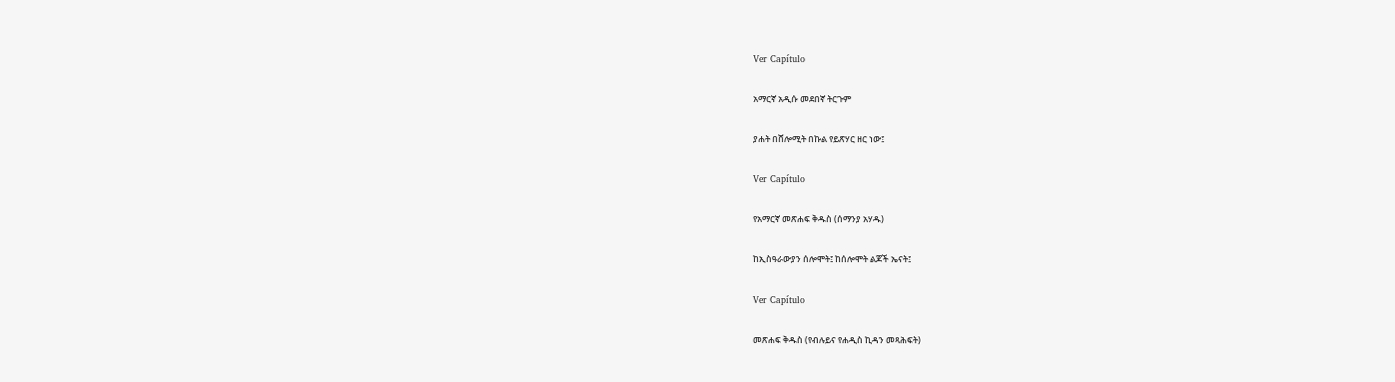Ver Capítulo

አማርኛ አዲሱ መደበኛ ትርጉም

ያሐት በሸሎሚት በኩል የይጽሃር ዘር ነው፤

Ver Capítulo

የአማርኛ መጽሐፍ ቅዱስ (ሰማንያ አሃዱ)

ከኢስዓራውያን ሰሎሞት፤ ከሰሎሞት ልጆች ኤናት፤

Ver Capítulo

መጽሐፍ ቅዱስ (የብሉይና የሐዲስ ኪዳን መጻሕፍት)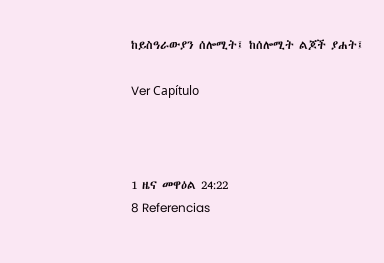ከይስዓራውያን ሰሎሚት፤ ከሰሎሚት ልጆች ያሐት፤

Ver Capítulo



1 ዜና መዋዕል 24:22
8 Referencias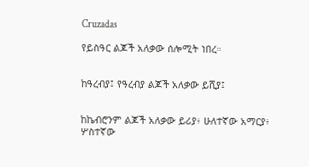Cruzadas

የይስዓር ልጆች አለቃው ሰሎሚት ነበረ።


ከዓረብያ፤ የዓረብያ ልጆች አለቃው ይሺያ፤


ከኬብሮንም ልጆች አለቃው ይሪያ፥ ሁለተኛው አማርያ፥ ሦስተኛው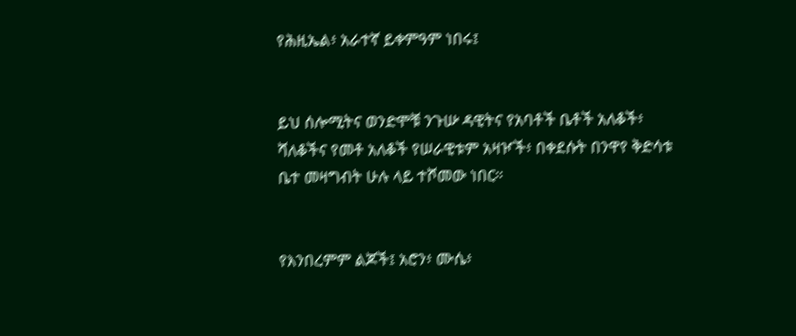የሕዚኤል፥ አራተኛ ይቀምዓም ነበሩ፤


ይህ ሰሎሚትና ወንድሞቹ ንጉሡ ዳዊትና የአባቶች ቤቶች አለቆች፥ ሻለቆችና የመቶ አለቆች የሠራዊቱም አዛዦች፥ በቀደሱት በንዋየ ቅድሳቱ ቤተ መዛግብት ሁሉ ላይ ተሾመው ነበር።


የእንበረምም ልጆች፤ አሮን፥ ሙሴ፥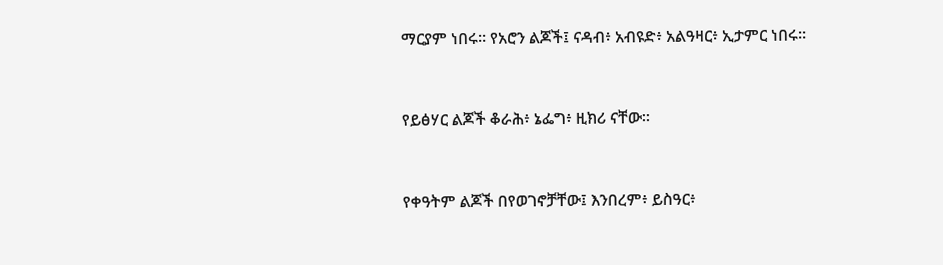ማርያም ነበሩ። የአሮን ልጆች፤ ናዳብ፥ አብዩድ፥ አልዓዛር፥ ኢታምር ነበሩ።


የይፅሃር ልጆች ቆራሕ፥ ኔፌግ፥ ዚክሪ ናቸው።


የቀዓትም ልጆች በየወገኖቻቸው፤ እንበረም፥ ይስዓር፥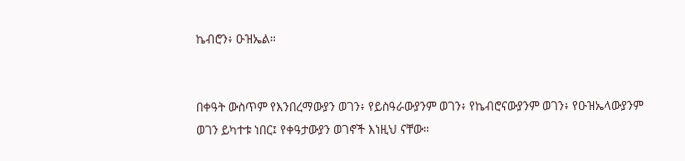ኬብሮን፥ ዑዝኤል።


በቀዓት ውስጥም የእንበረማውያን ወገን፥ የይስዓራውያንም ወገን፥ የኬብሮናውያንም ወገን፥ የዑዝኤላውያንም ወገን ይካተቱ ነበር፤ የቀዓታውያን ወገኖች እነዚህ ናቸው።